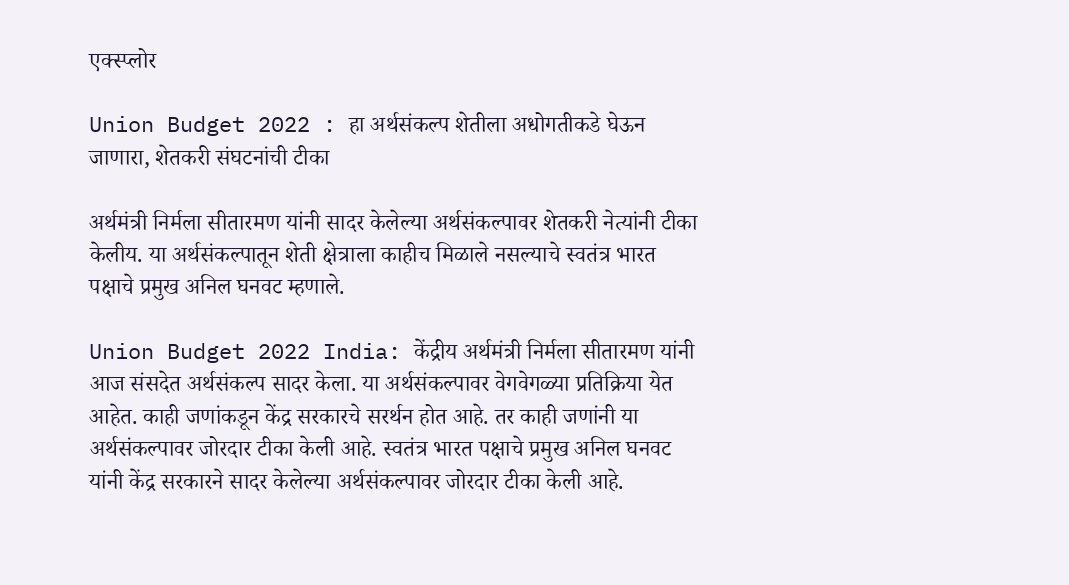एक्स्प्लोर

Union Budget 2022 : हा अर्थसंकल्प शेतीला अधोगतीकडे घेऊन जाणारा, शेतकरी संघटनांची टीका

अर्थमंत्री निर्मला सीतारमण यांनी सादर केलेल्या अर्थसंकल्पावर शेतकरी नेत्यांनी टीका केलीय. या अर्थसंकल्पातून शेती क्षेत्राला काहीच मिळाले नसल्याचे स्वतंत्र भारत पक्षाचे प्रमुख अनिल घनवट म्हणाले.

Union Budget 2022 India: केंद्रीय अर्थमंत्री निर्मला सीतारमण यांनी आज संसदेत अर्थसंकल्प सादर केला. या अर्थसंकल्पावर वेगवेगळ्या प्रतिक्रिया येत आहेत. काही जणांकडून केंद्र सरकारचे सरर्थन होत आहे. तर काही जणांनी या अर्थसंकल्पावर जोरदार टीका केली आहे. स्वतंत्र भारत पक्षाचे प्रमुख अनिल घनवट यांनी केंद्र सरकारने सादर केलेल्या अर्थसंकल्पावर जोरदार टीका केली आहे.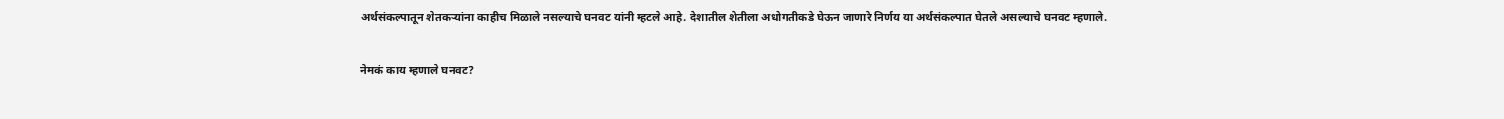अर्थसंकल्पातून शेतकऱ्यांना काहीच मिळाले नसल्याचे घनवट यांनी म्हटले आहे. देशातील शेतीला अधोगतीकडे घेऊन जाणारे निर्णय या अर्थसंकल्पात घेतले असल्याचे घनवट म्हणाले.

नेमकं काय म्हणाले घनवट?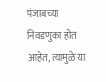पंजाबच्या निवडणुका होत आहेत, त्यामुळे या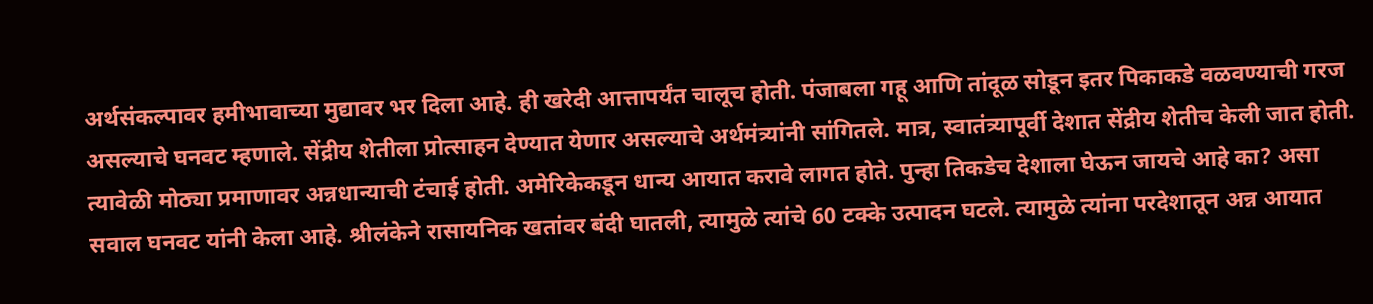अर्थसंकल्पावर हमीभावाच्या मुद्यावर भर दिला आहे. ही खरेदी आत्तापर्यंत चालूच होती. पंजाबला गहू आणि तांदूळ सोडून इतर पिकाकडे वळवण्याची गरज असल्याचे घनवट म्हणाले. सेंद्रीय शेतीला प्रोत्साहन देण्यात येणार असल्याचे अर्थमंत्र्यांनी सांगितले. मात्र, स्वातंत्र्यापूर्वी देशात सेंद्रीय शेतीच केली जात होती. त्यावेळी मोठ्या प्रमाणावर अन्नधान्याची टंचाई होती. अमेरिकेकडून धान्य आयात करावे लागत होते. पुन्हा तिकडेच देशाला घेऊन जायचे आहे का? असा सवाल घनवट यांनी केला आहे. श्रीलंकेने रासायनिक खतांवर बंदी घातली, त्यामुळे त्यांचे 60 टक्के उत्पादन घटले. त्यामुळे त्यांना परदेशातून अन्न आयात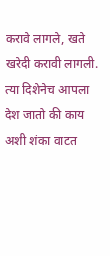करावे लागले, खते खरेदी करावी लागली. त्या दिशेनेच आपला देश जातो की काय अशी शंका वाटत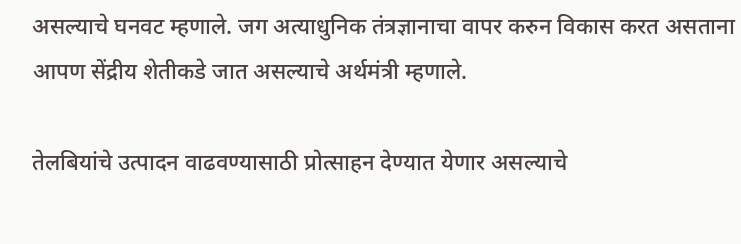असल्याचे घनवट म्हणाले. जग अत्याधुनिक तंत्रज्ञानाचा वापर करुन विकास करत असताना आपण सेंद्रीय शेतीकडे जात असल्याचे अर्थमंत्री म्हणाले.

तेलबियांचे उत्पादन वाढवण्यासाठी प्रोत्साहन देण्यात येणार असल्याचे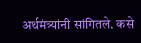अर्थमंत्र्यांनी सांगितले. कसे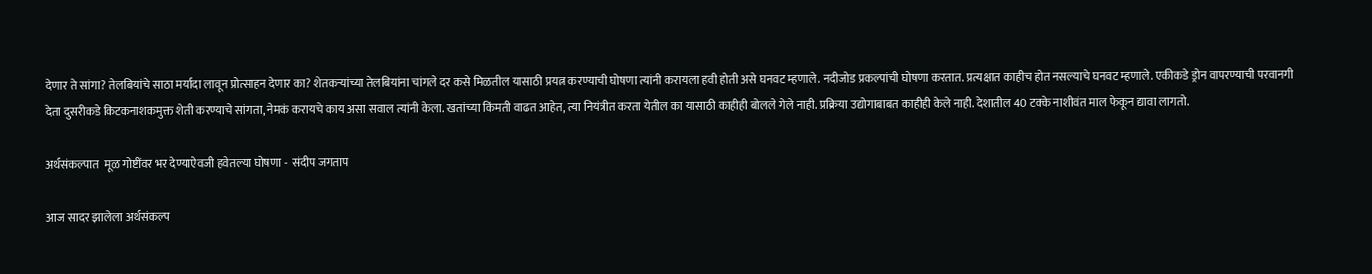देणार ते सांगा? तेलबियांचे साठा मर्यादा लावून प्रोत्साहन देणार का? शेतकऱ्यांच्या तेलबियांना चांगले दर कसे मिळतील यासाठी प्रयत्न करण्याची घोषणा त्यांनी करायला हवी होती असे घनवट म्हणाले. नदीजोड प्रकल्पांची घोषणा करतात. प्रत्यक्षात काहीच होत नसल्याचे घनवट म्हणाले. एकीकडे ड्रोन वापरण्याची परवानगी देता दुसरीकडे किटकनाशकमुक्त शेती करण्याचे सांगता, नेमकं करायचे काय असा सवाल त्यांनी केला. खतांच्या किंमती वाढत आहेत, त्या नियंत्रीत करता येतील का यासाठी काहीही बोलले गेले नाही. प्रक्रिया उद्योगाबाबत काहीही केले नाही. देशातील 40 टक्के नाशीवंत माल फेकून द्यावा लागतो.

अर्थसंकल्पात  मूळ गोष्टींवर भर देण्याऐवजी हवेतल्या घोषणा -  संदीप जगताप

आज सादर झालेला अर्थसंकल्प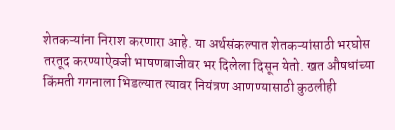शेतकऱ्यांना निराश करणारा आहे. या अर्थसंकल्पात शेतकऱ्यांसाठी भरघोस तरतूद करण्याऐवजी भाषणबाजीवर भर दिलेला दिसून येतो. खत औषधांच्या किंमती गगनाला भिडल्यात त्यावर नियंत्रण आणण्यासाठी कुठलीही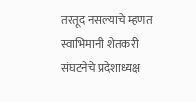तरतूद नसल्याचे म्हणत स्वाभिमानी शेतकरी संघटनेचे प्रदेशाध्यक्ष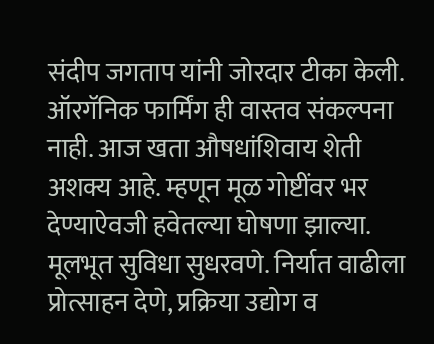संदीप जगताप यांनी जोरदार टीका केली. ऑरगॅनिक फार्मिंग ही वास्तव संकल्पना नाही. आज खता औषधांशिवाय शेती अशक्य आहे. म्हणून मूळ गोष्टींवर भर देण्याऐवजी हवेतल्या घोषणा झाल्या. मूलभूत सुविधा सुधरवणे. निर्यात वाढीला प्रोत्साहन देणे, प्रक्रिया उद्योग व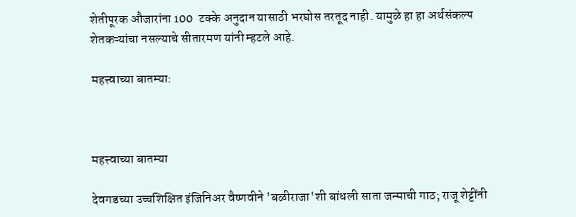शेतीपूरक औजारांना 100  टक्के अनुदान यासाठी भरघोस तरतूद नाही. यामुळे हा हा अर्थसंकल्प शेतकऱ्यांचा नसल्याचे सीतारमण यांनी म्हटले आहे.

महत्त्वाच्या बातम्या:



महत्त्वाच्या बातम्या

देवगडच्या उच्चशिक्षित इंजिनिअर वैष्णवीने 'बळीराजा'शी बांधली साता जन्माची गाठ; राजू शेट्टींनी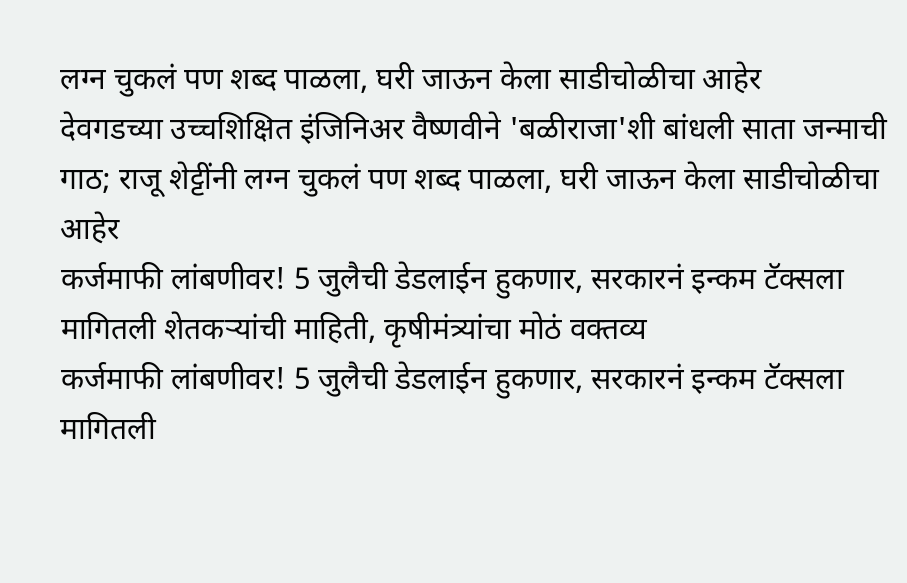लग्न चुकलं पण शब्द पाळला, घरी जाऊन केला साडीचोळीचा आहेर
देवगडच्या उच्चशिक्षित इंजिनिअर वैष्णवीने 'बळीराजा'शी बांधली साता जन्माची गाठ; राजू शेट्टींनी लग्न चुकलं पण शब्द पाळला, घरी जाऊन केला साडीचोळीचा आहेर
कर्जमाफी लांबणीवर! 5 जुलैची डेडलाईन हुकणार, सरकारनं इन्कम टॅक्सला मागितली शेतकऱ्यांची माहिती, कृषीमंत्र्यांचा मोठं वक्तव्य
कर्जमाफी लांबणीवर! 5 जुलैची डेडलाईन हुकणार, सरकारनं इन्कम टॅक्सला मागितली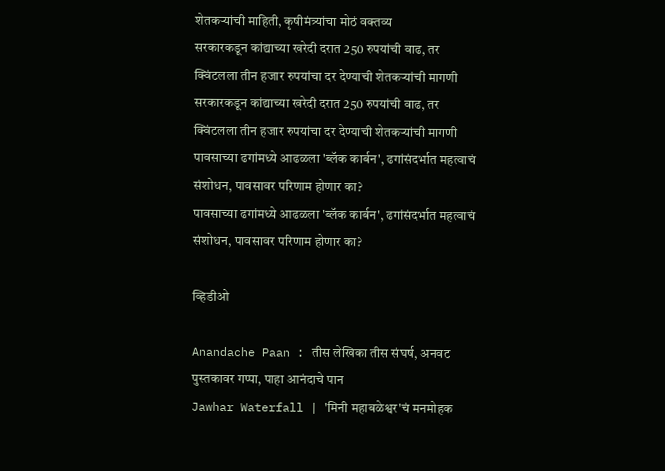शेतकऱ्यांची माहिती, कृषीमंत्र्यांचा मोठं वक्तव्य
सरकारकडून कांद्याच्या खरेदी दरात 250 रुपयांची वाढ, तर क्विंटलला तीन हजार रुपयांचा दर देण्याची शेतकऱ्यांची मागणी
सरकारकडून कांद्याच्या खरेदी दरात 250 रुपयांची वाढ, तर क्विंटलला तीन हजार रुपयांचा दर देण्याची शेतकऱ्यांची मागणी
पावसाच्या ढगांमध्ये आढळला 'ब्लॅक कार्बन', ढगांसंदर्भात महत्वाचं संशोधन, पावसावर परिणाम होणार का?
पावसाच्या ढगांमध्ये आढळला 'ब्लॅक कार्बन', ढगांसंदर्भात महत्वाचं संशोधन, पावसावर परिणाम होणार का?

व्हिडीओ

Anandache Paan : तीस लेखिका तीस संघर्ष, अनवट पुस्तकावर गप्पा, पाहा आनंदाचे पान
Jawhar Waterfall | 'मिनी महाबळेश्वर'चं मनमोहक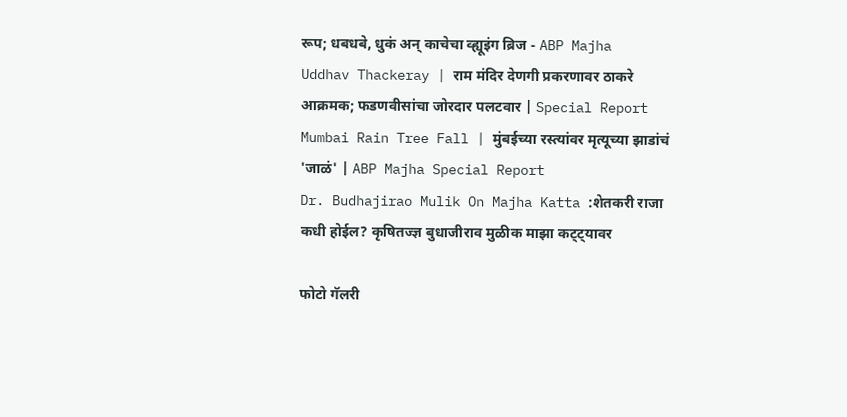रूप; धबधबे, धुकं अन् काचेचा व्ह्यूइंग ब्रिज - ABP Majha
Uddhav Thackeray | राम मंदिर देणगी प्रकरणावर ठाकरे आक्रमक; फडणवीसांचा जोरदार पलटवार | Special Report
Mumbai Rain Tree Fall | मुंबईच्या रस्त्यांवर मृत्यूच्या झाडांचं 'जाळं' | ABP Majha Special Report
Dr. Budhajirao Mulik On Majha Katta :शेतकरी राजा कधी होईल? कृषितज्ज्ञ बुधाजीराव मुळीक माझा कट्ट्यावर

फोटो गॅलरी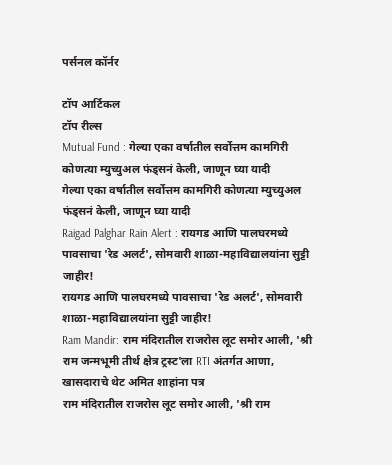पर्सनल कॉर्नर

टॉप आर्टिकल
टॉप रील्स
Mutual Fund : गेल्या एका वर्षातील सर्वोत्तम कामगिरी कोणत्या म्युच्युअल फंड्सनं केली, जाणून घ्या यादी
गेल्या एका वर्षातील सर्वोत्तम कामगिरी कोणत्या म्युच्युअल फंड्सनं केली, जाणून घ्या यादी
Raigad Palghar Rain Alert : रायगड आणि पालघरमध्ये पावसाचा 'रेड अलर्ट', सोमवारी शाळा-महाविद्यालयांना सुट्टी जाहीर!
रायगड आणि पालघरमध्ये पावसाचा 'रेड अलर्ट', सोमवारी शाळा-महाविद्यालयांना सुट्टी जाहीर!
Ram Mandir: राम मंदिरातील राजरोस लूट समोर आली, 'श्री राम जन्मभूमी तीर्थ क्षेत्र ट्रस्ट'ला RTI अंतर्गत आणा, खासदाराचे थेट अमित शाहांना पत्र
राम मंदिरातील राजरोस लूट समोर आली, 'श्री राम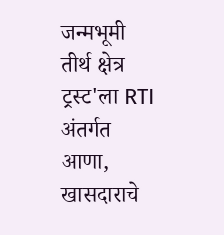जन्मभूमी तीर्थ क्षेत्र ट्रस्ट'ला RTI अंतर्गत आणा, खासदाराचे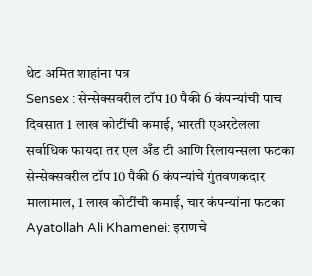थेट अमित शाहांना पत्र
Sensex : सेन्सेक्सवरील टॉप 10 पैकी 6 कंपन्यांची पाच दिवसात 1 लाख कोटींची कमाई, भारती एअरटेलला सर्वाधिक फायदा तर एल अँड टी आणि रिलायन्सला फटका
सेन्सेक्सवरील टॉप 10 पैकी 6 कंपन्यांचे गुंतवणकदार मालामाल, 1 लाख कोटींची कमाई, चार कंपन्यांना फटका
Ayatollah Ali Khamenei: इराणचे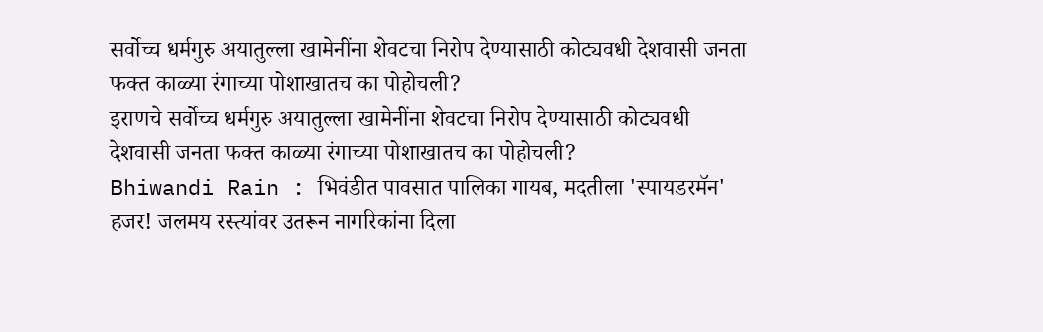सर्वोच्च धर्मगुरु अयातुल्ला खामेनींना शेवटचा निरोप देण्यासाठी कोट्यवधी देशवासी जनता फक्त काळ्या रंगाच्या पोशाखातच का पोहोचली?
इराणचे सर्वोच्च धर्मगुरु अयातुल्ला खामेनींना शेवटचा निरोप देण्यासाठी कोट्यवधी देशवासी जनता फक्त काळ्या रंगाच्या पोशाखातच का पोहोचली?
Bhiwandi Rain : भिवंडीत पावसात पालिका गायब, मदतीला 'स्पायडरमॅन' हजर! जलमय रस्त्यांवर उतरून नागरिकांना दिला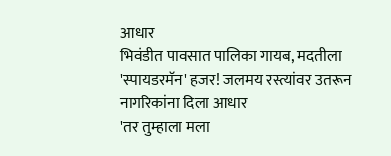आधार
भिवंडीत पावसात पालिका गायब, मदतीला 'स्पायडरमॅन' हजर! जलमय रस्त्यांवर उतरून नागरिकांना दिला आधार
'तर तुम्हाला मला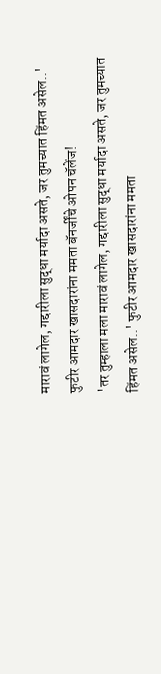मारावं लागेल, गद्दारीला सुद्धा मर्यादा असते, जर तुमच्यात हिंमत असेल..' फुटीर आमदार खासदारांना ममता बॅनर्जींचे ओपन चॅलेंज!
'तर तुम्हाला मला मारावं लागेल, गद्दारीला सुद्धा मर्यादा असते, जर तुमच्यात हिंमत असेल..' फुटीर आमदार खासदारांना ममता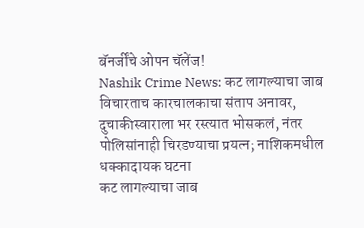बॅनर्जींचे ओपन चॅलेंज!
Nashik Crime News: कट लागल्याचा जाब विचारताच कारचालकाचा संताप अनावर, दुचाकीस्वाराला भर रस्त्यात भोसकलं, नंतर पोलिसांनाही चिरडण्याचा प्रयत्न; नाशिकमधील धक्कादायक घटना
कट लागल्याचा जाब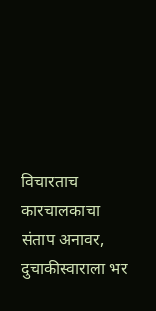विचारताच कारचालकाचा संताप अनावर, दुचाकीस्वाराला भर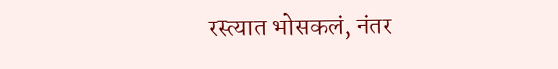रस्त्यात भोसकलं, नंतर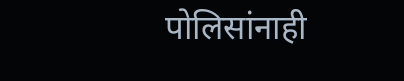पोलिसांनाही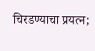चिरडण्याचा प्रयत्न;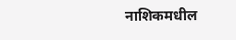नाशिकमधील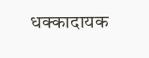धक्कादायक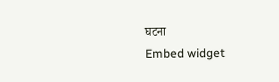घटना
Embed widget